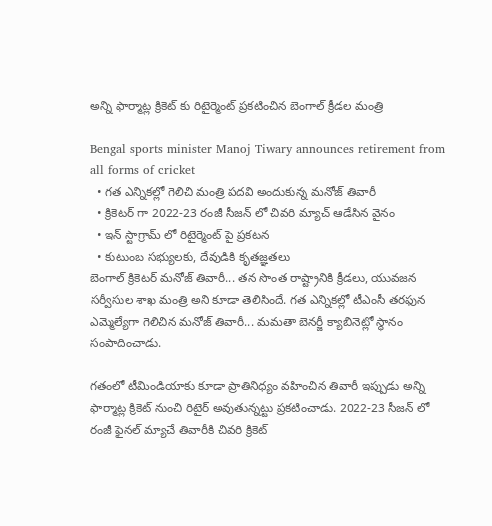అన్ని ఫార్మాట్ల క్రికెట్ కు రిటైర్మెంట్ ప్రకటించిన బెంగాల్ క్రీడల మంత్రి

Bengal sports minister Manoj Tiwary announces retirement from all forms of cricket
  • గత ఎన్నికల్లో గెలిచి మంత్రి పదవి అందుకున్న మనోజ్ తివారీ
  • క్రికెటర్ గా 2022-23 రంజీ సీజన్ లో చివరి మ్యాచ్ ఆడేసిన వైనం
  • ఇన్ స్టాగ్రామ్ లో రిటైర్మెంట్ పై ప్రకటన
  • కుటుంబ సభ్యులకు, దేవుడికి కృతజ్ఞతలు
బెంగాల్ క్రికెటర్ మనోజ్ తివారీ... తన సొంత రాష్ట్రానికి క్రీడలు, యువజన సర్వీసుల శాఖ మంత్రి అని కూడా తెలిసిందే. గత ఎన్నికల్లో టీఎంసీ తరఫున ఎమ్మెల్యేగా గెలిచిన మనోజ్ తివారీ... మమతా బెనర్జీ క్యాబినెట్లో స్థానం సంపాదించాడు.

గతంలో టీమిండియాకు కూడా ప్రాతినిధ్యం వహించిన తివారీ ఇప్పుడు అన్ని ఫార్మాట్ల క్రికెట్ నుంచి రిటైర్ అవుతున్నట్టు ప్రకటించాడు. 2022-23 సీజన్ లో రంజీ ఫైనల్ మ్యాచే తివారీకి చివరి క్రికెట్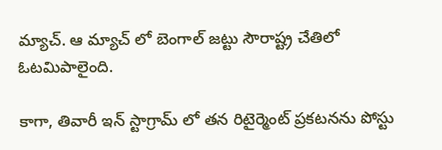మ్యాచ్. ఆ మ్యాచ్ లో బెంగాల్ జట్టు సౌరాష్ట్ర చేతిలో ఓటమిపాలైంది.

కాగా, తివారీ ఇన్ స్టాగ్రామ్ లో తన రిటైర్మెంట్ ప్రకటనను పోస్టు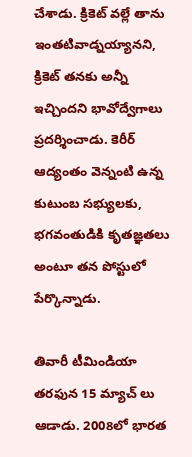చేశాడు. క్రికెట్ వల్లే తాను ఇంతటివాడ్నయ్యానని, క్రికెట్ తనకు అన్నీ ఇచ్చిందని భావోద్వేగాలు ప్రదర్శించాడు. కెరీర్ ఆద్యంతం వెన్నంటి ఉన్న కుటుంబ సభ్యులకు, భగవంతుడికి కృతజ్ఞతలు అంటూ తన పోస్టులో పేర్కొన్నాడు.

తివారీ టీమిండియా తరఫున 15 మ్యాచ్ లు ఆడాడు. 2008లో భారత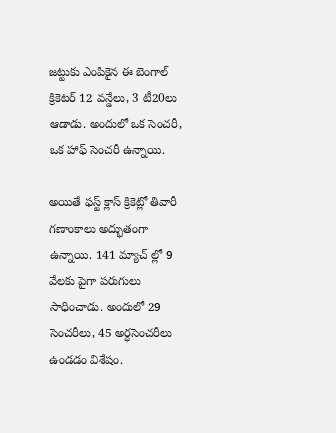జట్టుకు ఎంపికైన ఈ బెంగాల్ క్రికెటర్ 12 వన్డేలు, 3 టీ20లు ఆడాడు. అందులో ఒక సెంచరీ, ఒక హాఫ్ సెంచరీ ఉన్నాయి.

అయితే ఫస్ట్ క్లాస్ క్రికెట్లో తివారీ గణాంకాలు అద్భుతంగా ఉన్నాయి. 141 మ్యాచ్ ల్లో 9 వేలకు పైగా పరుగులు సాధించాడు. అందులో 29 సెంచరీలు, 45 అర్ధసెంచరీలు ఉండడం విశేషం.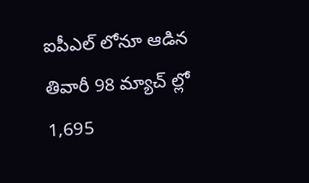ఐపీఎల్ లోనూ ఆడిన తివారీ 98 మ్యాచ్ ల్లో 1,695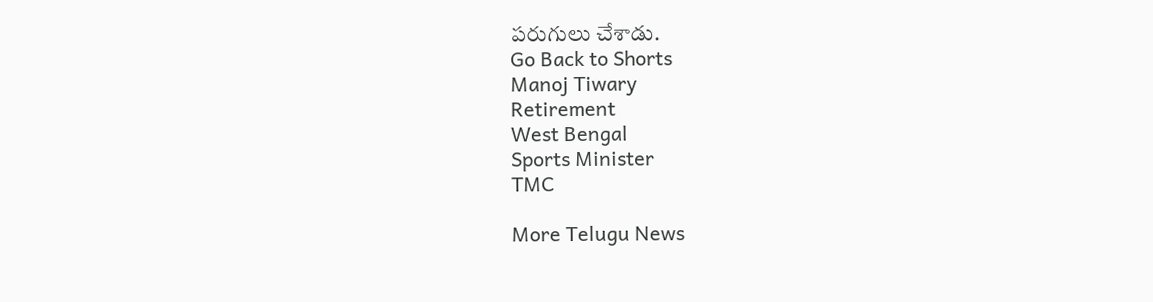పరుగులు చేశాడు.
Go Back to Shorts
Manoj Tiwary
Retirement
West Bengal
Sports Minister
TMC

More Telugu News